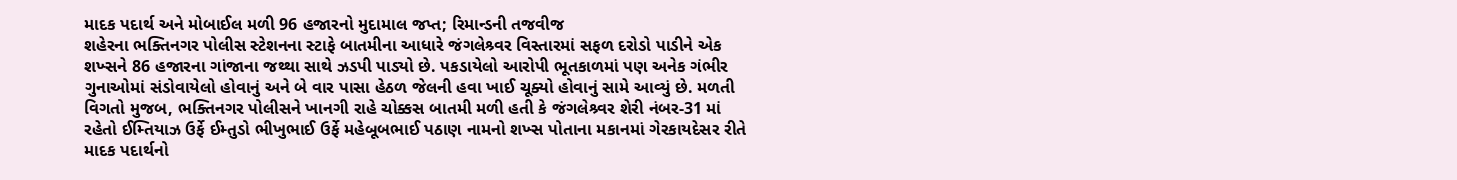માદક પદાર્થ અને મોબાઈલ મળી 96 હજારનો મુદામાલ જપ્ત; રિમાન્ડની તજવીજ
શહેરના ભક્તિનગર પોલીસ સ્ટેશનના સ્ટાફે બાતમીના આધારે જંગલેશ્ર્વર વિસ્તારમાં સફળ દરોડો પાડીને એક શખ્સને 86 હજારના ગાંજાના જથ્થા સાથે ઝડપી પાડ્યો છે. પકડાયેલો આરોપી ભૂતકાળમાં પણ અનેક ગંભીર ગુનાઓમાં સંડોવાયેલો હોવાનું અને બે વાર પાસા હેઠળ જેલની હવા ખાઈ ચૂક્યો હોવાનું સામે આવ્યું છે. મળતી વિગતો મુજબ, ભક્તિનગર પોલીસને ખાનગી રાહે ચોક્કસ બાતમી મળી હતી કે જંગલેશ્ર્વર શેરી નંબર-31 માં રહેતો ઈમ્તિયાઝ ઉર્ફે ઈમ્તુડો ભીખુભાઈ ઉર્ફે મહેબૂબભાઈ પઠાણ નામનો શખ્સ પોતાના મકાનમાં ગેરકાયદેસર રીતે માદક પદાર્થનો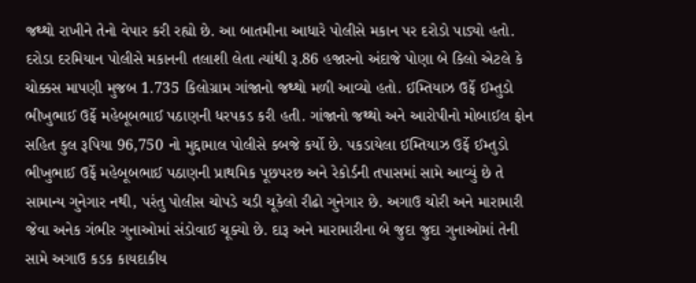જથ્થો રાખીને તેનો વેપાર કરી રહ્યો છે. આ બાતમીના આધારે પોલીસે મકાન પર દરોડો પાડ્યો હતો. દરોડા દરમિયાન પોલીસે મકાનની તલાશી લેતા ત્યાંથી રૂ.86 હજારનો અંદાજે પોણા બે કિલો એટલે કે ચોક્કસ માપણી મુજબ 1.735 કિલોગ્રામ ગાંજાનો જથ્થો મળી આવ્યો હતો. ઈમ્તિયાઝ ઉર્ફે ઈમ્તુડો ભીખુભાઈ ઉર્ફે મહેબૂબભાઈ પઠાણની ધરપકડ કરી હતી. ગાંજાનો જથ્થો અને આરોપીનો મોબાઈલ ફોન સહિત કુલ રૂપિયા 96,750 નો મુદ્દામાલ પોલીસે કબજે કર્યો છે. પકડાયેલા ઈમ્તિયાઝ ઉર્ફે ઈમ્તુડો ભીખુભાઈ ઉર્ફે મહેબૂબભાઈ પઠાણની પ્રાથમિક પૂછપરછ અને રેકોર્ડની તપાસમાં સામે આવ્યું છે તે સામાન્ય ગુનેગાર નથી, પરંતુ પોલીસ ચોપડે ચડી ચૂકેલો રીઢો ગુનેગાર છે. અગાઉ ચોરી અને મારામારી જેવા અનેક ગંભીર ગુનાઓમાં સંડોવાઈ ચૂક્યો છે. દારૂ અને મારામારીના બે જુદા જુદા ગુનાઓમાં તેની સામે અગાઉ કડક કાયદાકીય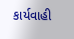કાર્યવાહી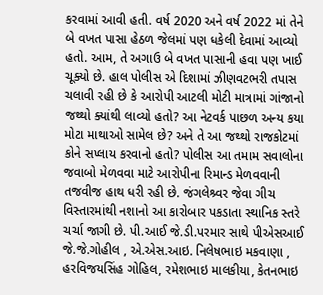કરવામાં આવી હતી. વર્ષ 2020 અને વર્ષ 2022 માં તેને બે વખત પાસા હેઠળ જેલમાં પણ ધકેલી દેવામાં આવ્યો હતો. આમ, તે અગાઉ બે વખત પાસાની હવા પણ ખાઈ ચૂક્યો છે. હાલ પોલીસ એ દિશામાં ઝીણવટભરી તપાસ ચલાવી રહી છે કે આરોપી આટલી મોટી માત્રામાં ગાંજાનો જથ્થો ક્યાંથી લાવ્યો હતો? આ નેટવર્ક પાછળ અન્ય કયા મોટા માથાઓ સામેલ છે? અને તે આ જથ્થો રાજકોટમાં કોને સપ્લાય કરવાનો હતો? પોલીસ આ તમામ સવાલોના જવાબો મેળવવા માટે આરોપીના રિમાન્ડ મેળવવાની તજવીજ હાથ ધરી રહી છે. જંગલેશ્ર્વર જેવા ગીચ વિસ્તારમાંથી નશાનો આ કારોબાર પકડાતા સ્થાનિક સ્તરે ચર્ચા જાગી છે. પી.આઈ જે.ડી.પરમાર સાથે પીએસઆઈ જે.જે.ગોહીલ , એ.એસ.આઇ. નિલેષભાઇ મકવાણા , હરવિજયસિંહ ગોહિલ, રમેશભાઇ માલકીયા, કેતનભાઇ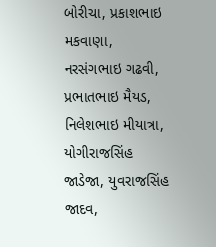બોરીચા, પ્રકાશભાઇ મકવાણા, નરસંગભાઇ ગઢવી, પ્રભાતભાઇ મૈયડ, નિલેશભાઇ મીયાત્રા, યોગીરાજસિંહ જાડેજા, યુવરાજસિંહ જાદવ,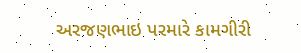અરજણભાઇ પરમારે કામગીરી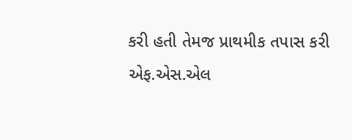કરી હતી તેમજ પ્રાથમીક તપાસ કરી એફ.એસ.એલ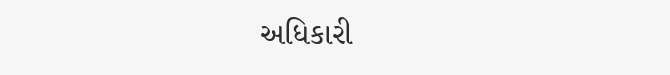અધિકારી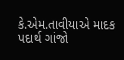કે.એમ.તાવીયાએ માદક પદાર્થ ગાંજો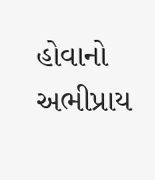હોવાનો અભીપ્રાય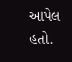આપેલ હતો.